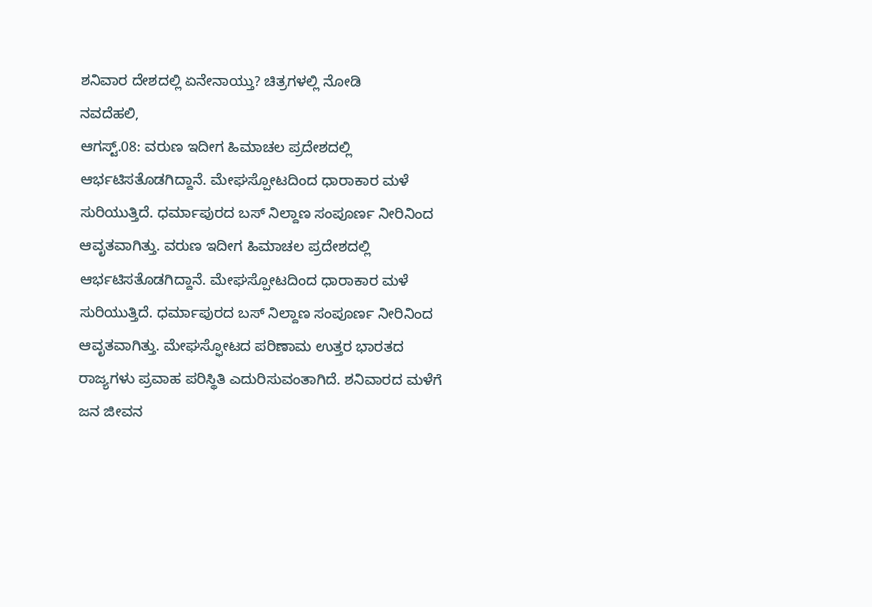ಶನಿವಾರ ದೇಶದಲ್ಲಿ ಏನೇನಾಯ್ತು? ಚಿತ್ರಗಳಲ್ಲಿ ನೋಡಿ
ನವದೆಹಲಿ,
ಆಗಸ್ಟ್.08: ವರುಣ ಇದೀಗ ಹಿಮಾಚಲ ಪ್ರದೇಶದಲ್ಲಿ ಆರ್ಭಟಿಸತೊಡಗಿದ್ದಾನೆ. ಮೇಘಸ್ಪೋಟದಿಂದ ಧಾರಾಕಾರ ಮಳೆ ಸುರಿಯುತ್ತಿದೆ. ಧರ್ಮಾಪುರದ ಬಸ್ ನಿಲ್ದಾಣ ಸಂಪೂರ್ಣ ನೀರಿನಿಂದ ಆವೃತವಾಗಿತ್ತು. ವರುಣ ಇದೀಗ ಹಿಮಾಚಲ ಪ್ರದೇಶದಲ್ಲಿ ಆರ್ಭಟಿಸತೊಡಗಿದ್ದಾನೆ. ಮೇಘಸ್ಪೋಟದಿಂದ ಧಾರಾಕಾರ ಮಳೆ ಸುರಿಯುತ್ತಿದೆ. ಧರ್ಮಾಪುರದ ಬಸ್ ನಿಲ್ದಾಣ ಸಂಪೂರ್ಣ ನೀರಿನಿಂದ ಆವೃತವಾಗಿತ್ತು. ಮೇಘಸ್ಫೋಟದ ಪರಿಣಾಮ ಉತ್ತರ ಭಾರತದ ರಾಜ್ಯಗಳು ಪ್ರವಾಹ ಪರಿಸ್ಥಿತಿ ಎದುರಿಸುವಂತಾಗಿದೆ. ಶನಿವಾರದ ಮಳೆಗೆ ಜನ ಜೀವನ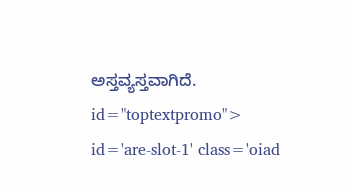ಅಸ್ತವ್ಯಸ್ತವಾಗಿದೆ. id="toptextpromo"> id='are-slot-1' class='oiad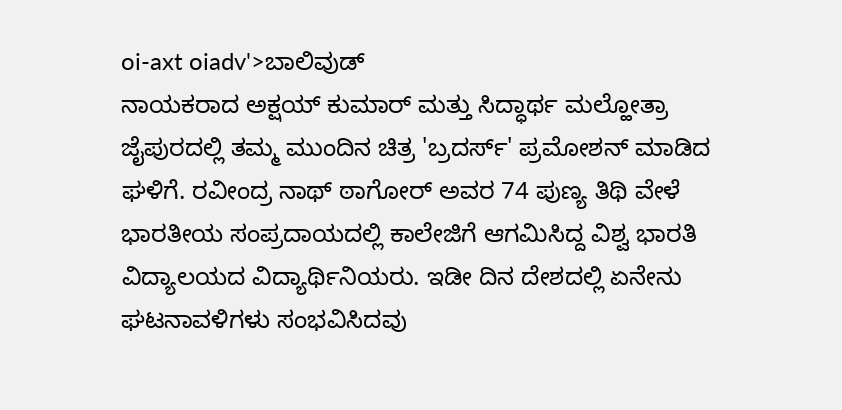oi-axt oiadv'>ಬಾಲಿವುಡ್
ನಾಯಕರಾದ ಅಕ್ಷಯ್ ಕುಮಾರ್ ಮತ್ತು ಸಿದ್ಧಾರ್ಥ ಮಲ್ಹೋತ್ರಾ ಜೈಪುರದಲ್ಲಿ ತಮ್ಮ ಮುಂದಿನ ಚಿತ್ರ 'ಬ್ರದರ್ಸ್' ಪ್ರಮೋಶನ್ ಮಾಡಿದ ಘಳಿಗೆ. ರವೀಂದ್ರ ನಾಥ್ ಠಾಗೋರ್ ಅವರ 74 ಪುಣ್ಯ ತಿಥಿ ವೇಳೆ ಭಾರತೀಯ ಸಂಪ್ರದಾಯದಲ್ಲಿ ಕಾಲೇಜಿಗೆ ಆಗಮಿಸಿದ್ದ ವಿಶ್ವ ಭಾರತಿ ವಿದ್ಯಾಲಯದ ವಿದ್ಯಾರ್ಥಿನಿಯರು. ಇಡೀ ದಿನ ದೇಶದಲ್ಲಿ ಏನೇನು ಘಟನಾವಳಿಗಳು ಸಂಭವಿಸಿದವು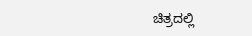ಚಿತ್ರದಲ್ಲಿ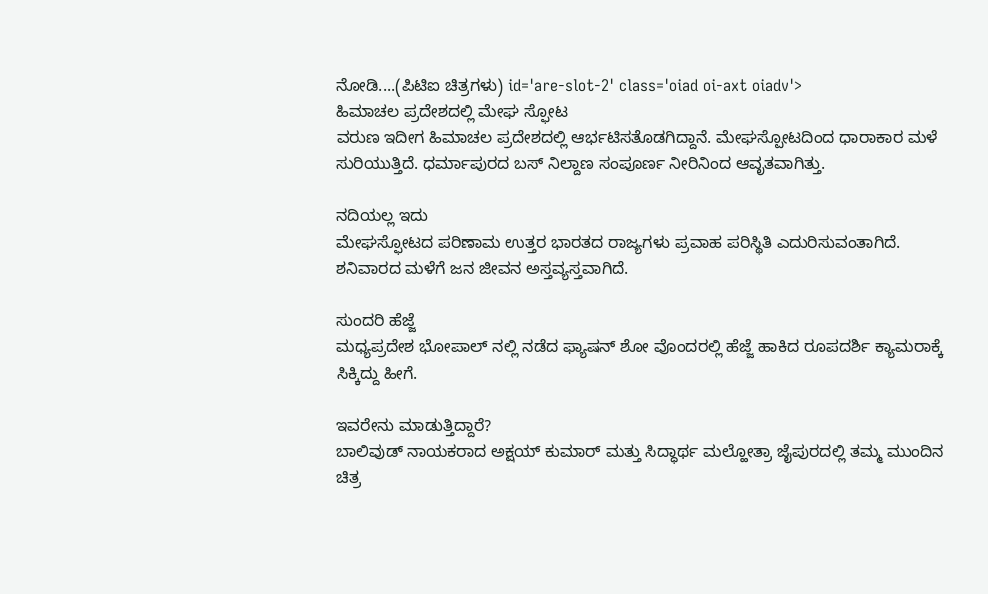ನೋಡಿ....(ಪಿಟಿಐ ಚಿತ್ರಗಳು) id='are-slot-2' class='oiad oi-axt oiadv'>
ಹಿಮಾಚಲ ಪ್ರದೇಶದಲ್ಲಿ ಮೇಘ ಸ್ಫೋಟ
ವರುಣ ಇದೀಗ ಹಿಮಾಚಲ ಪ್ರದೇಶದಲ್ಲಿ ಆರ್ಭಟಿಸತೊಡಗಿದ್ದಾನೆ. ಮೇಘಸ್ಪೋಟದಿಂದ ಧಾರಾಕಾರ ಮಳೆ ಸುರಿಯುತ್ತಿದೆ. ಧರ್ಮಾಪುರದ ಬಸ್ ನಿಲ್ದಾಣ ಸಂಪೂರ್ಣ ನೀರಿನಿಂದ ಆವೃತವಾಗಿತ್ತು.

ನದಿಯಲ್ಲ ಇದು
ಮೇಘಸ್ಫೋಟದ ಪರಿಣಾಮ ಉತ್ತರ ಭಾರತದ ರಾಜ್ಯಗಳು ಪ್ರವಾಹ ಪರಿಸ್ಥಿತಿ ಎದುರಿಸುವಂತಾಗಿದೆ. ಶನಿವಾರದ ಮಳೆಗೆ ಜನ ಜೀವನ ಅಸ್ತವ್ಯಸ್ತವಾಗಿದೆ.

ಸುಂದರಿ ಹೆಜ್ಜೆ
ಮಧ್ಯಪ್ರದೇಶ ಭೋಪಾಲ್ ನಲ್ಲಿ ನಡೆದ ಫ್ಯಾಷನ್ ಶೋ ವೊಂದರಲ್ಲಿ ಹೆಜ್ಜೆ ಹಾಕಿದ ರೂಪದರ್ಶಿ ಕ್ಯಾಮರಾಕ್ಕೆ ಸಿಕ್ಕಿದ್ದು ಹೀಗೆ.

ಇವರೇನು ಮಾಡುತ್ತಿದ್ದಾರೆ?
ಬಾಲಿವುಡ್ ನಾಯಕರಾದ ಅಕ್ಷಯ್ ಕುಮಾರ್ ಮತ್ತು ಸಿದ್ಧಾರ್ಥ ಮಲ್ಹೋತ್ರಾ ಜೈಪುರದಲ್ಲಿ ತಮ್ಮ ಮುಂದಿನ ಚಿತ್ರ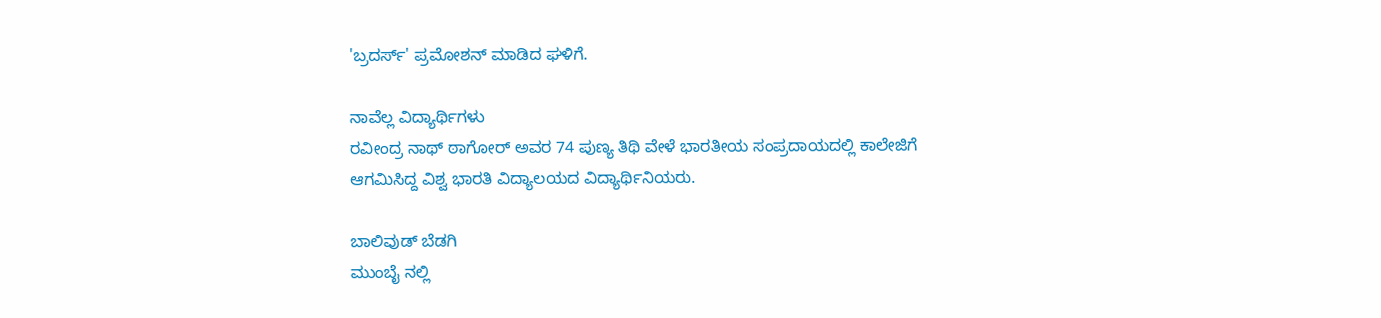'ಬ್ರದರ್ಸ್' ಪ್ರಮೋಶನ್ ಮಾಡಿದ ಘಳಿಗೆ.

ನಾವೆಲ್ಲ ವಿದ್ಯಾರ್ಥಿಗಳು
ರವೀಂದ್ರ ನಾಥ್ ಠಾಗೋರ್ ಅವರ 74 ಪುಣ್ಯ ತಿಥಿ ವೇಳೆ ಭಾರತೀಯ ಸಂಪ್ರದಾಯದಲ್ಲಿ ಕಾಲೇಜಿಗೆ ಆಗಮಿಸಿದ್ದ ವಿಶ್ವ ಭಾರತಿ ವಿದ್ಯಾಲಯದ ವಿದ್ಯಾರ್ಥಿನಿಯರು.

ಬಾಲಿವುಡ್ ಬೆಡಗಿ
ಮುಂಬೈ ನಲ್ಲಿ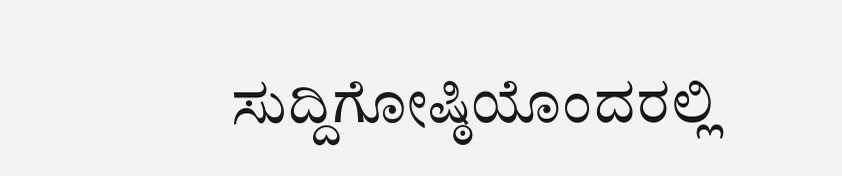ಸುದ್ದಿಗೋಷ್ಠಿಯೊಂದರಲ್ಲಿ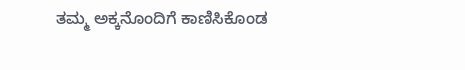ತಮ್ಮ ಅಕ್ಕನೊಂದಿಗೆ ಕಾಣಿಸಿಕೊಂಡ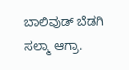ಬಾಲಿವುಡ್ ಬೆಡಗಿ ಸಲ್ಮಾ ಆಗ್ರಾ.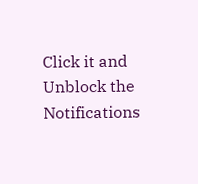Click it and Unblock the Notifications